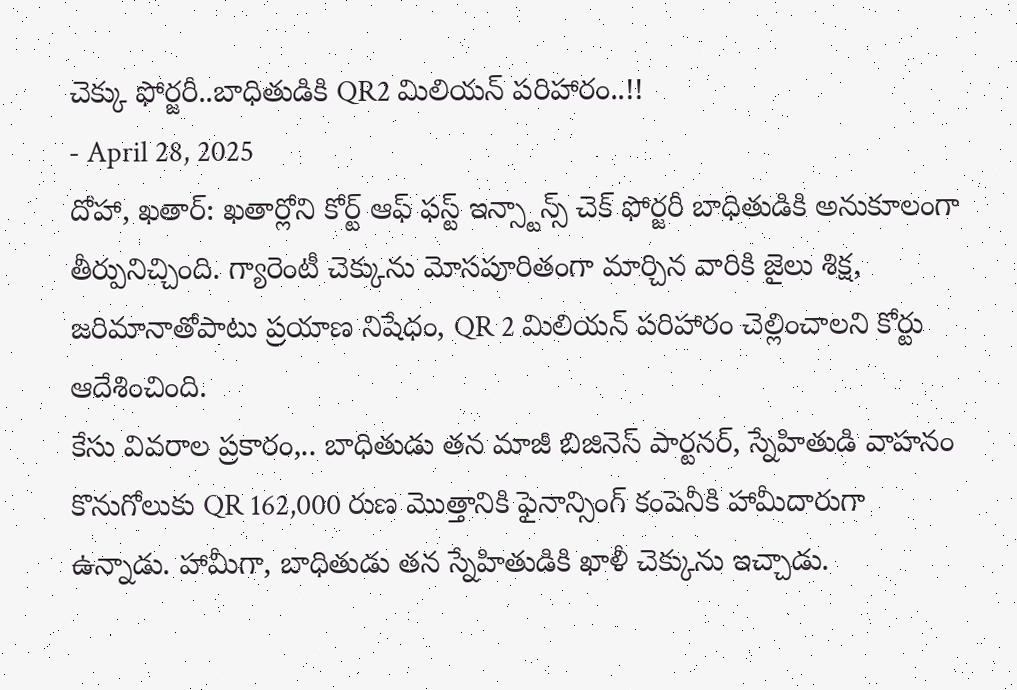చెక్కు ఫోర్జరీ..బాధితుడికి QR2 మిలియన్ పరిహారం..!!
- April 28, 2025
దోహా, ఖతార్: ఖతార్లోని కోర్ట్ ఆఫ్ ఫస్ట్ ఇన్స్టాన్స్ చెక్ ఫోర్జరీ బాధితుడికి అనుకూలంగా తీర్పునిచ్చింది. గ్యారెంటీ చెక్కును మోసపూరితంగా మార్చిన వారికి జైలు శిక్ష, జరిమానాతోపాటు ప్రయాణ నిషేధం, QR 2 మిలియన్ పరిహారం చెల్లించాలని కోర్టు ఆదేశించింది.
కేసు వివరాల ప్రకారం,.. బాధితుడు తన మాజీ బిజినెస్ పార్టనర్, స్నేహితుడి వాహనం కొనుగోలుకు QR 162,000 రుణ మొత్తానికి ఫైనాన్సింగ్ కంపెనీకి హామీదారుగా ఉన్నాడు. హామీగా, బాధితుడు తన స్నేహితుడికి ఖాళీ చెక్కును ఇచ్చాడు.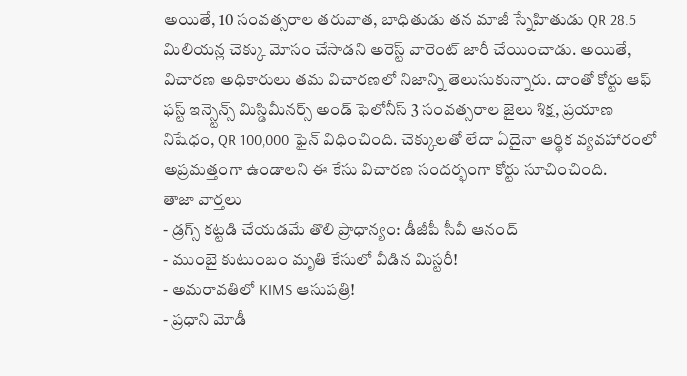అయితే, 10 సంవత్సరాల తరువాత, బాధితుడు తన మాజీ స్నేహితుడు QR 28.5 మిలియన్ల చెక్కు మోసం చేసాడని అరెస్ట్ వారెంట్ జారీ చేయించాడు. అయితే, విచారణ అధికారులు తమ విచారణలో నిజాన్ని తెలుసుకున్నారు. దాంతో కోర్టు ఆఫ్ ఫస్ట్ ఇన్స్టెన్స్ మిస్డిమీనర్స్ అండ్ ఫెలోనీస్ 3 సంవత్సరాల జైలు శిక్ష, ప్రయాణ నిషేధం, QR 100,000 ఫైన్ విధించింది. చెక్కులతో లేదా ఏదైనా ఆర్థిక వ్యవహారంలో అప్రమత్తంగా ఉండాలని ఈ కేసు విచారణ సందర్భంగా కోర్టు సూచించింది.
తాజా వార్తలు
- డ్రగ్స్ కట్టడి చేయడమే తొలి ప్రాధాన్యం: డీజీపీ సీవీ ఆనంద్
- ముంబై కుటుంబం మృతి కేసులో వీడిన మిస్టరీ!
- అమరావతిలో KIMS ఆసుపత్రి!
- ప్రధాని మోడీ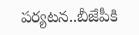పర్యటన..బీజేపీకి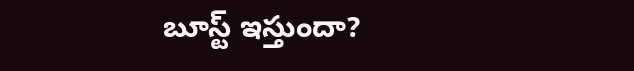బూస్ట్ ఇస్తుందా?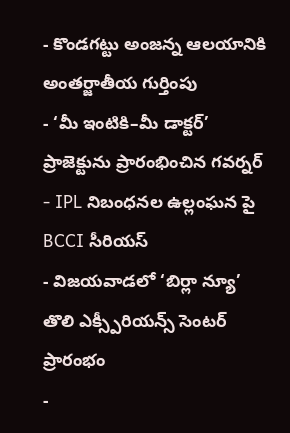- కొండగట్టు అంజన్న ఆలయానికి అంతర్జాతీయ గుర్తింపు
- ‘మీ ఇంటికి–మీ డాక్టర్’ ప్రాజెక్టును ప్రారంభించిన గవర్నర్
- IPL నిబంధనల ఉల్లంఘన పై BCCI సీరియస్
- విజయవాడలో ‘బిర్లా న్యూ’ తొలి ఎక్స్పీరియన్స్ సెంటర్ ప్రారంభం
-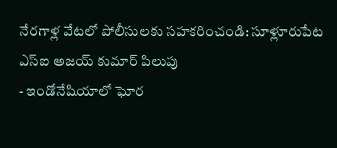నేరగాళ్ల వేటలో పోలీసులకు సహకరించండి: సూళ్లూరుపేట ఎస్ఐ అజయ్ కుమార్ పిలుపు
- ఇండోనేషియాలో ఘోర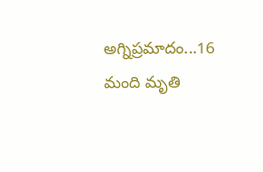అగ్నిప్రమాదం...16 మంది మృతి